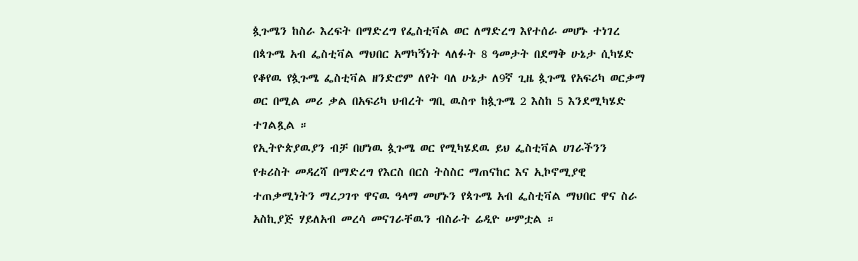ጷጉሜን ከስራ እረፍት በማድረግ የፌስቲቫል ወር ለማድረግ እየተሰራ መሆኑ ተነገረ
በጳጉሜ አብ ፌስቲቫል ማህበር አማካኝነት ላለፉት 8 ዓመታት በደማቅ ሁኔታ ሲካሄድ የቆየዉ የጷጉሜ ፌስቲቫል ዘንድሮም ለየት ባለ ሁኔታ ለ9ኛ ጊዜ ጷጉሜ የአፍሪካ ወርቃማ ወር በሚል መሪ ቃል በአፍሪካ ህብረት ግቢ ዉስጥ ከጷጉሜ 2 እስከ 5 እንደሚካሄድ ተገልጿል ።
የኢትዮጵያዉያን ብቻ በሆነዉ ጷጉሜ ወር የሚካሄደዉ ይህ ፌስቲቫል ሀገራችንን የቱሪስት መዳረሻ በማድረግ የእርስ በርስ ትስስር ማጠናከር እና ኢኮኖሚያዊ ተጠቃሚነትን ማረጋገጥ ዋናዉ ዓላማ መሆኑን የጳጉሜ አብ ፌስቲቫል ማህበር ዋና ስራ አስኪያጅ ሃይለአብ መረሳ መናገራቸዉን ብስራት ሬዲዮ ሠምቷል ።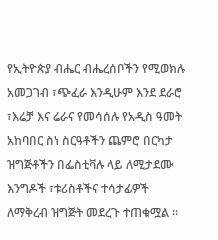የኢትዮጵያ ብሔር ብሔረሰቦችን የሚወክሉ አመጋገብ ፣ጭፈራ እንዲሁም እንደ ደራሮ ፣እሬቻ እና ሬራና የመሳሰሉ የአዲስ ዓመት አከባበር ስነ ስርዓቶችን ጨምሮ በርካታ ዝግጅቶችን በፌስቲቫሉ ላይ ለሚታደሙ እንግዶች ፣ቱሪስቶችና ተሳታፊዎች ለማቅረብ ዝግጅት መደረጉ ተጠቁሟል ።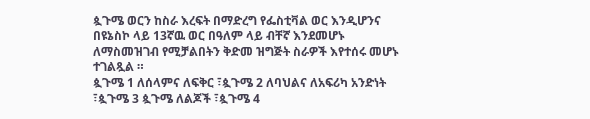ጷጉሜ ወርን ከስራ እረፍት በማድረግ የፌስቲቫል ወር እንዲሆንና በዩኔስኮ ላይ 13ኛዉ ወር በዓለም ላይ ብቸኛ እንደመሆኑ ለማስመዝገብ የሚቻልበትን ቅድመ ዝግጅት ስራዎች እየተሰሩ መሆኑ ተገልጿል ።
ጷጉሜ 1 ለሰላምና ለፍቅር ፣ጷጉሜ 2 ለባህልና ለአፍሪካ አንድነት ፣ጷጉሜ 3 ጷጉሜ ለልጆች ፣ጷጉሜ 4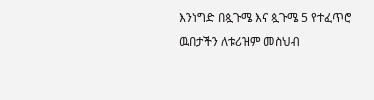እንነግድ በጷጉሜ እና ጷጉሜ 5 የተፈጥሮ ዉበታችን ለቱሪዝም መስህብ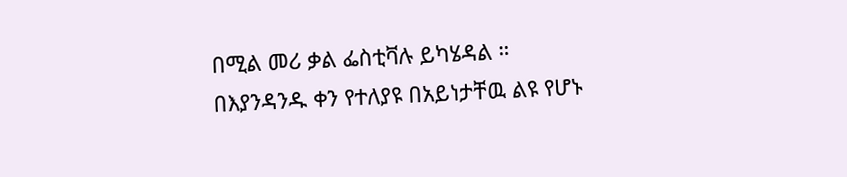በሚል መሪ ቃል ፌስቲቫሉ ይካሄዳል ።
በእያንዳንዱ ቀን የተለያዩ በአይነታቸዉ ልዩ የሆኑ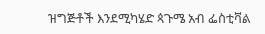ዝግጅቶች እንደሚካሄድ ጳጉሜ አብ ፌስቲቫል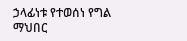ኃላፊነቱ የተወሰነ የግል ማህበር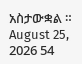አስታውቋል ።
August 25, 2026 54